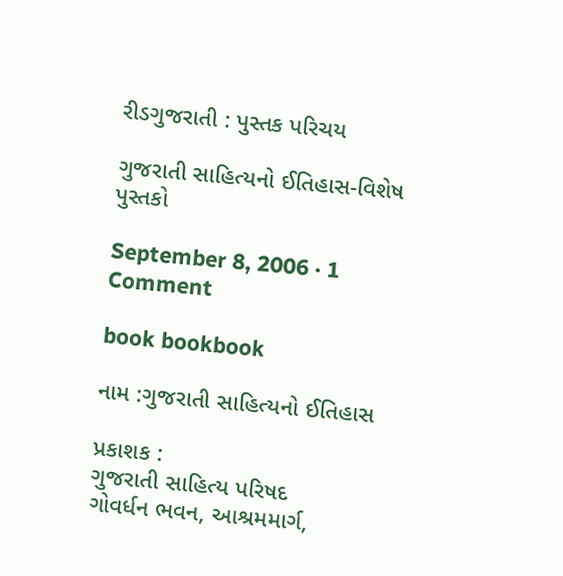રીડગુજરાતી : પુસ્તક પરિચય

ગુજરાતી સાહિત્યનો ઈતિહાસ-વિશેષ પુસ્તકો

September 8, 2006 · 1 Comment

book bookbook

નામ :ગુજરાતી સાહિત્યનો ઈતિહાસ

પ્રકાશક :
ગુજરાતી સાહિત્ય પરિષદ
ગોવર્ધન ભવન, આશ્રમમાર્ગ,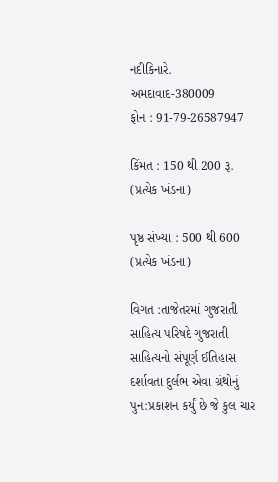નદીકિનારે.
અમદાવાદ-380009
ફોન : 91-79-26587947

કિંમત : 150 થી 200 રૂ. (પ્રત્યેક ખંડના)

પૃષ્ઠ સંખ્યા : 500 થી 600 (પ્રત્યેક ખંડના)

વિગત :તાજેતરમાં ગુજરાતી સાહિત્ય પરિષદે ગુજરાતી સાહિત્યનો સંપૂર્ણ ઈતિહાસ દર્શાવતા દુર્લભ એવા ગ્રંથોનું પુન:પ્રકાશન કર્યું છે જે કુલ ચાર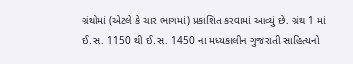ગ્રંથોમાં (એટલે કે ચાર ભાગમાં) પ્રકાશિત કરવામાં આવ્યું છે. ગ્રંથ 1 માં ઈ.સ. 1150 થી ઈ.સ. 1450 ના મધ્યકાલીન ગુજરાતી સાહિત્યનો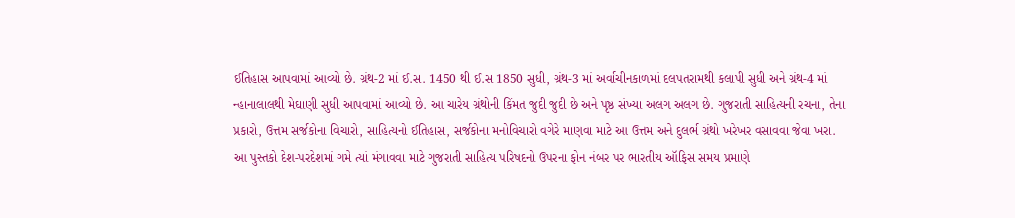ઈતિહાસ આપવામાં આવ્યો છે. ગ્રંથ-2 માં ઈ.સ. 1450 થી ઈ.સ 1850 સુધી, ગ્રંથ-3 માં અર્વાચીનકાળમાં દલપતરામથી કલાપી સુધી અને ગ્રંથ-4 માં ન્હાનાલાલથી મેઘાણી સુધી આપવામાં આવ્યો છે. આ ચારેય ગ્રંથોની કિંમત જુદી જુદી છે અને પૃષ્ઠ સંખ્યા અલગ અલગ છે. ગુજરાતી સાહિત્યની રચના, તેના પ્રકારો, ઉત્તમ સર્જકોના વિચારો, સાહિત્યનો ઈતિહાસ, સર્જકોના મનોવિચારો વગેરે માણવા માટે આ ઉત્તમ અને દુલર્ભ ગ્રંથો ખરેખર વસાવવા જેવા ખરા. આ પુસ્તકો દેશ-પરદેશમાં ગમે ત્યાં મંગાવવા માટે ગુજરાતી સાહિત્ય પરિષદનો ઉપરના ફોન નંબર પર ભારતીય ઑફિસ સમય પ્રમાણે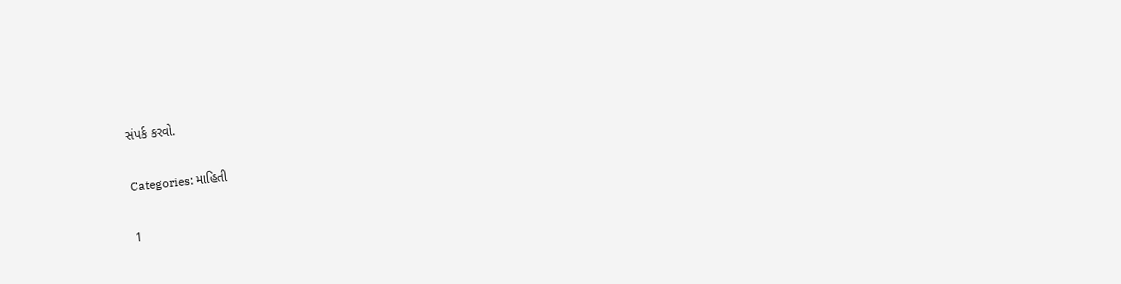સંપર્ક કરવો.

Categories: માહિતી

1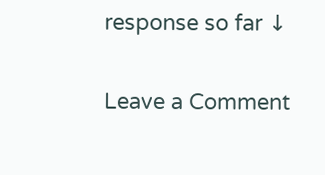response so far ↓

Leave a Comment